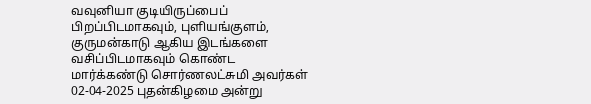வவுனியா குடியிருப்பைப் பிறப்பிடமாகவும், புளியங்குளம், குருமன்காடு ஆகிய இடங்களை வசிப்பிடமாகவும் கொண்ட மார்க்கண்டு சொர்ணலட்சுமி அவர்கள் 02-04-2025 புதன்கிழமை அன்று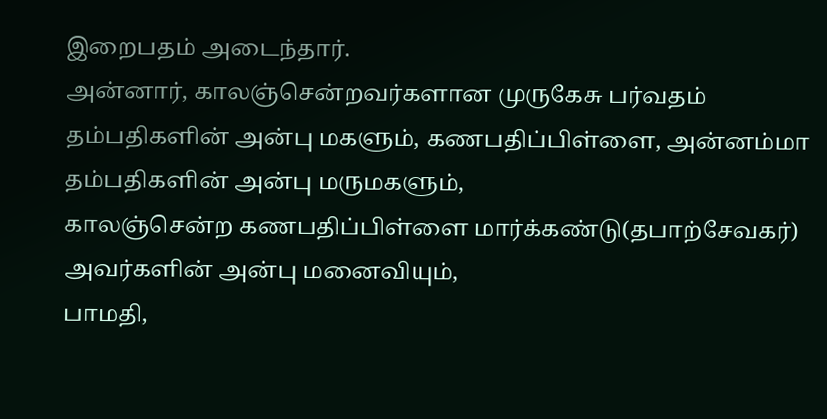இறைபதம் அடைந்தார்.
அன்னார், காலஞ்சென்றவர்களான முருகேசு பர்வதம் தம்பதிகளின் அன்பு மகளும், கணபதிப்பிள்ளை, அன்னம்மா தம்பதிகளின் அன்பு மருமகளும்,
காலஞ்சென்ற கணபதிப்பிள்ளை மார்க்கண்டு(தபாற்சேவகர்) அவர்களின் அன்பு மனைவியும்,
பாமதி,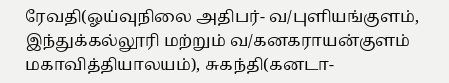ரேவதி(ஓய்வுநிலை அதிபர்- வ/புளியங்குளம், இந்துக்கல்லூரி மற்றும் வ/கனகராயன்குளம் மகாவித்தியாலயம்), சுகந்தி(கனடா-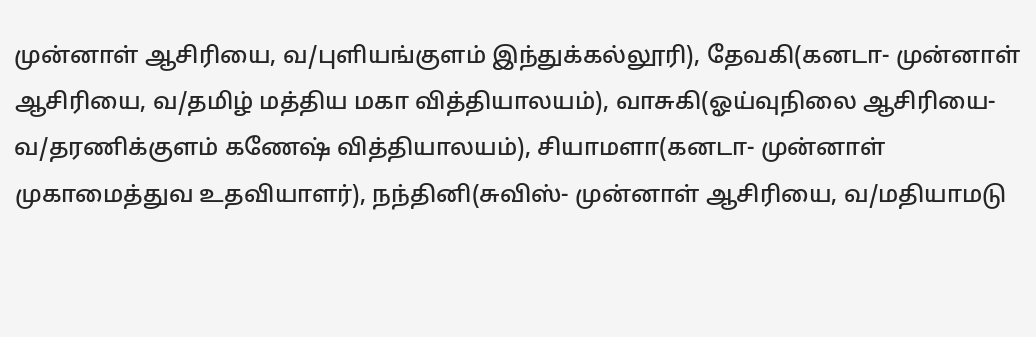முன்னாள் ஆசிரியை, வ/புளியங்குளம் இந்துக்கல்லூரி), தேவகி(கனடா- முன்னாள் ஆசிரியை, வ/தமிழ் மத்திய மகா வித்தியாலயம்), வாசுகி(ஓய்வுநிலை ஆசிரியை- வ/தரணிக்குளம் கணேஷ் வித்தியாலயம்), சியாமளா(கனடா- முன்னாள் முகாமைத்துவ உதவியாளர்), நந்தினி(சுவிஸ்- முன்னாள் ஆசிரியை, வ/மதியாமடு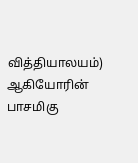வித்தியாலயம்) ஆகியோரின் பாசமிகு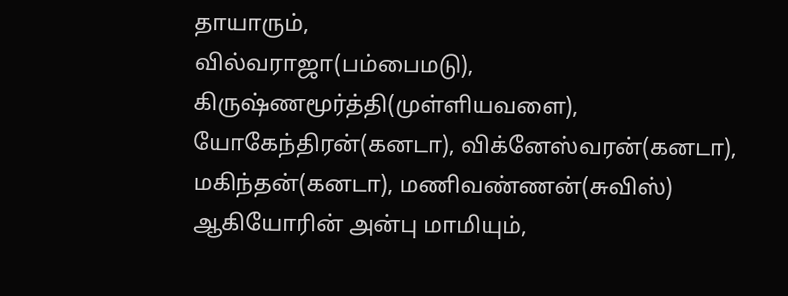தாயாரும்,
வில்வராஜா(பம்பைமடு), கிருஷ்ணமூர்த்தி(முள்ளியவளை), யோகேந்திரன்(கனடா), விக்னேஸ்வரன்(கனடா), மகிந்தன்(கனடா), மணிவண்ணன்(சுவிஸ்) ஆகியோரின் அன்பு மாமியும்,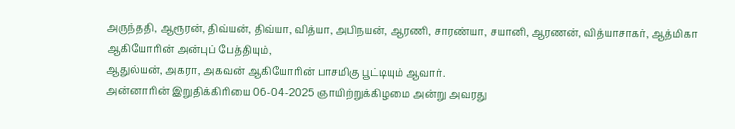அருந்ததி, ஆரூரன், திவ்யன், திவ்யா, வித்யா, அபிநயன், ஆரணி, சாரண்யா, சயானி, ஆரணன், வித்யாசாகர், ஆத்மிகா ஆகியோரின் அன்புப் பேத்தியும்,
ஆதுல்யன், அகரா, அகவன் ஆகியோரின் பாசமிகு பூட்டியும் ஆவார்.
அன்னாரின் இறுதிக்கிரியை 06-04-2025 ஞாயிற்றுக்கிழமை அன்று அவரது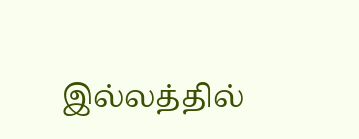இல்லத்தில்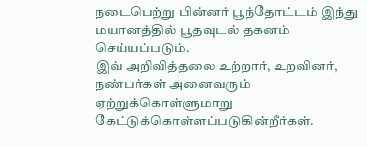நடைபெற்று பின்னர் பூந்தோட்டம் இந்து மயானத்தில் பூதவுடல் தகனம் செய்யப்படும்.
இவ் அறிவித்தலை உற்றார், உறவினர், நண்பர்கள் அனைவரும் ஏற்றுக்கொள்ளுமாறு கேட்டுக்கொள்ளப்படுகின்றீர்கள்.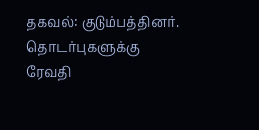தகவல்: குடும்பத்தினர்.
தொடர்புகளுக்கு
ரேவதி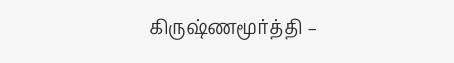கிருஷ்ணமூர்த்தி –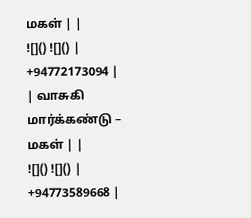மகள் | |
![]() ![]() | +94772173094 |
| வாசுகி மார்க்கண்டு – மகள் | |
![]() ![]() | +94773589668 |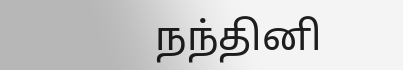நந்தினி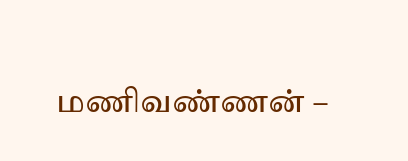மணிவண்ணன் –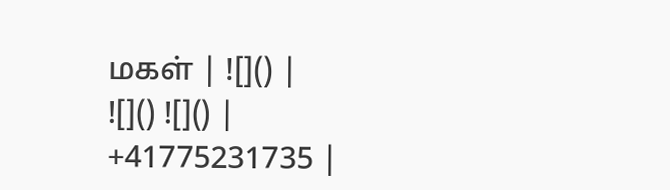மகள் | ![]() |
![]() ![]() | +41775231735 |